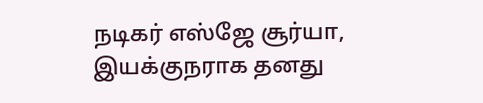நடிகர் எஸ்ஜே சூர்யா, இயக்குநராக தனது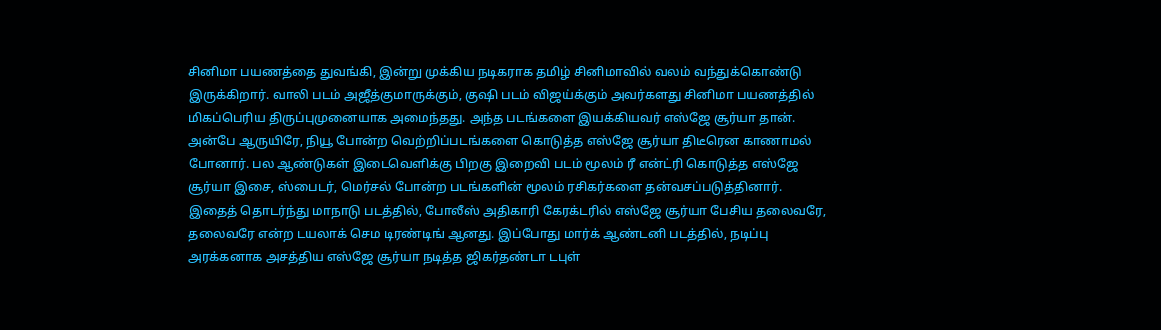சினிமா பயணத்தை துவங்கி, இன்று முக்கிய நடிகராக தமிழ் சினிமாவில் வலம் வந்துக்கொண்டு இருக்கிறார். வாலி படம் அஜீத்குமாருக்கும், குஷி படம் விஜய்க்கும் அவர்களது சினிமா பயணத்தில் மிகப்பெரிய திருப்புமுனையாக அமைந்தது. அந்த படங்களை இயக்கியவர் எஸ்ஜே சூர்யா தான்.
அன்பே ஆருயிரே, நியூ போன்ற வெற்றிப்படங்களை கொடுத்த எஸ்ஜே சூர்யா திடீரென காணாமல் போனார். பல ஆண்டுகள் இடைவெளிக்கு பிறகு இறைவி படம் மூலம் ரீ என்ட்ரி கொடுத்த எஸ்ஜே சூர்யா இசை, ஸ்பைடர், மெர்சல் போன்ற படங்களின் மூலம் ரசிகர்களை தன்வசப்படுத்தினார்.
இதைத் தொடர்ந்து மாநாடு படத்தில், போலீஸ் அதிகாரி கேரக்டரில் எஸ்ஜே சூர்யா பேசிய தலைவரே, தலைவரே என்ற டயலாக் செம டிரண்டிங் ஆனது. இப்போது மார்க் ஆண்டனி படத்தில், நடிப்பு அரக்கனாக அசத்திய எஸ்ஜே சூர்யா நடித்த ஜிகர்தண்டா டபுள்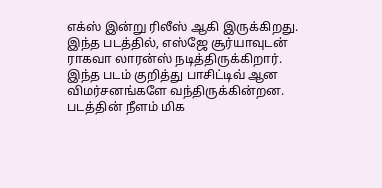எக்ஸ் இன்று ரிலீஸ் ஆகி இருக்கிறது.
இந்த படத்தில், எஸ்ஜே சூர்யாவுடன் ராகவா லாரன்ஸ் நடித்திருக்கிறார். இந்த படம் குறித்து பாசிட்டிவ் ஆன விமர்சனங்களே வந்திருக்கின்றன. படத்தின் நீளம் மிக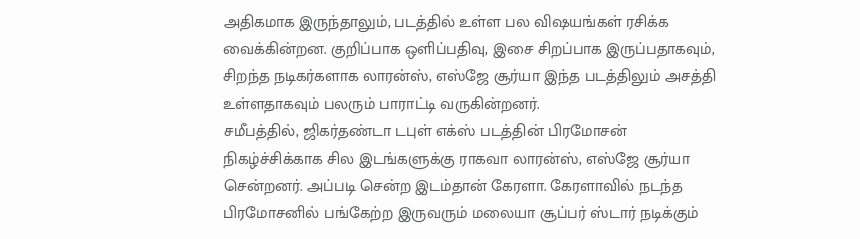அதிகமாக இருந்தாலும், படத்தில் உள்ள பல விஷயங்கள் ரசிக்க வைக்கின்றன. குறிப்பாக ஒளிப்பதிவு, இசை சிறப்பாக இருப்பதாகவும், சிறந்த நடிகர்களாக லாரன்ஸ், எஸ்ஜே சூர்யா இந்த படத்திலும் அசத்தி உள்ளதாகவும் பலரும் பாராட்டி வருகின்றனர்.
சமீபத்தில், ஜிகர்தண்டா டபுள் எக்ஸ் படத்தின் பிரமோசன் நிகழ்ச்சிக்காக சில இடங்களுக்கு ராகவா லாரன்ஸ், எஸ்ஜே சூர்யா சென்றனர். அப்படி சென்ற இடம்தான் கேரளா. கேரளாவில் நடந்த பிரமோசனில் பங்கேற்ற இருவரும் மலையா சூப்பர் ஸ்டார் நடிக்கும்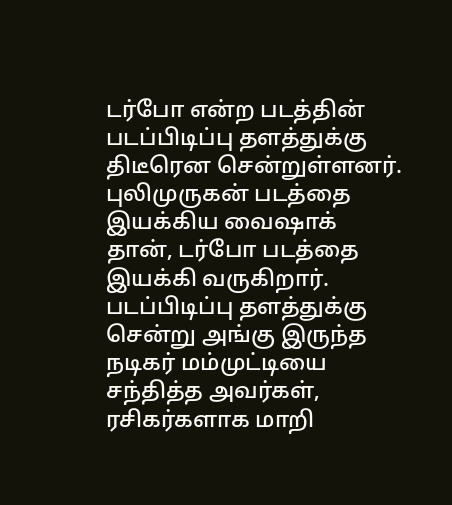டர்போ என்ற படத்தின் படப்பிடிப்பு தளத்துக்கு திடீரென சென்றுள்ளனர்.
புலிமுருகன் படத்தை இயக்கிய வைஷாக் தான், டர்போ படத்தை இயக்கி வருகிறார். படப்பிடிப்பு தளத்துக்கு சென்று அங்கு இருந்த நடிகர் மம்முட்டியை சந்தித்த அவர்கள், ரசிகர்களாக மாறி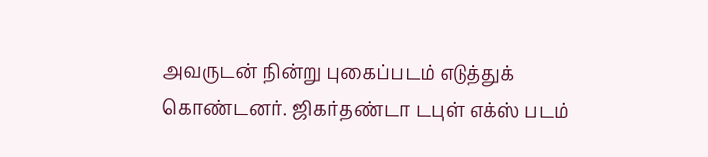அவருடன் நின்று புகைப்படம் எடுத்துக் கொண்டனர். ஜிகர்தண்டா டபுள் எக்ஸ் படம்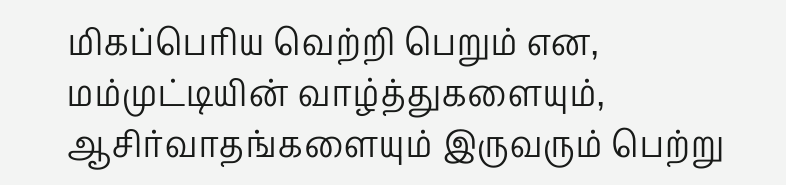மிகப்பெரிய வெற்றி பெறும் என, மம்முட்டியின் வாழ்த்துகளையும், ஆசிர்வாதங்களையும் இருவரும் பெற்று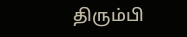திரும்பி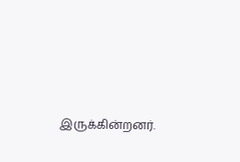இருக்கின்றனர்.